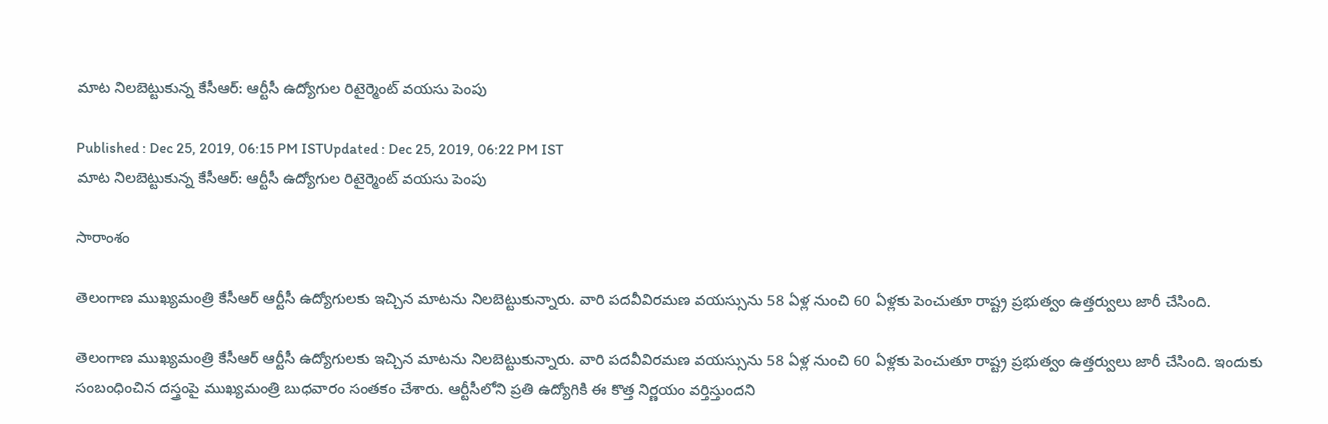మాట నిలబెట్టుకున్న కేసీఆర్: ఆర్టీసీ ఉద్యోగుల రిటైర్మెంట్ వయసు పెంపు

Published : Dec 25, 2019, 06:15 PM ISTUpdated : Dec 25, 2019, 06:22 PM IST
మాట నిలబెట్టుకున్న కేసీఆర్: ఆర్టీసీ ఉద్యోగుల రిటైర్మెంట్ వయసు పెంపు

సారాంశం

తెలంగాణ ముఖ్యమంత్రి కేసీఆర్ ఆర్టీసీ ఉద్యోగులకు ఇచ్చిన మాటను నిలబెట్టుకున్నారు. వారి పదవీవిరమణ వయస్సును 58 ఏళ్ల నుంచి 60 ఏళ్లకు పెంచుతూ రాష్ట్ర ప్రభుత్వం ఉత్తర్వులు జారీ చేసింది.

తెలంగాణ ముఖ్యమంత్రి కేసీఆర్ ఆర్టీసీ ఉద్యోగులకు ఇచ్చిన మాటను నిలబెట్టుకున్నారు. వారి పదవీవిరమణ వయస్సును 58 ఏళ్ల నుంచి 60 ఏళ్లకు పెంచుతూ రాష్ట్ర ప్రభుత్వం ఉత్తర్వులు జారీ చేసింది. ఇందుకు సంబంధించిన దస్త్రంపై ముఖ్యమంత్రి బుధవారం సంతకం చేశారు. ఆర్టీసీలోని ప్రతి ఉద్యోగికి ఈ కొత్త నిర్ణయం వర్తిస్తుందని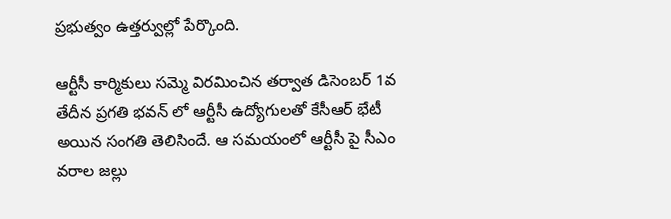ప్రభుత్వం ఉత్తర్వుల్లో పేర్కొంది.

ఆర్టీసీ కార్మికులు సమ్మె విరమించిన తర్వాత డిసెంబర్ 1వ తేదీన ప్రగతి భవన్ లో ఆర్టీసీ ఉద్యోగులతో కేసీఆర్ భేటీ అయిన సంగతి తెలిసిందే. ఆ సమయంలో ఆర్టీసీ పై సీఎం వరాల జల్లు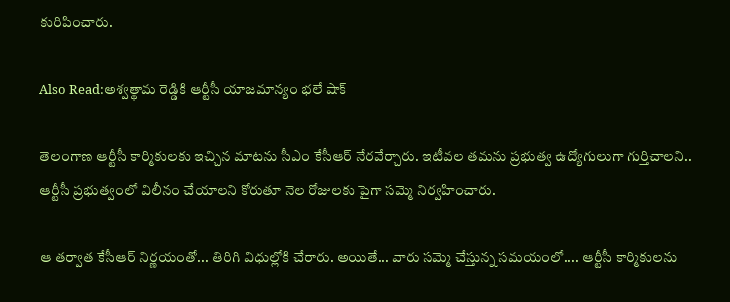కురిపించారు.

Also Read:అశ్వత్థామ రెడ్డికి ఆర్టీసీ యాజమాన్యం భలే షాక్

తెలంగాణ ఆర్టీసీ కార్మికులకు ఇచ్చిన మాటను సీఎం కేసీఆర్ నేరవేర్చారు. ఇటీవల తమను ప్రభుత్వ ఉద్యోగులుగా గుర్తిచాలని.. ఆర్టీసీ ప్రభుత్వంలో విలీనం చేయాలని కోరుతూ నెల రోజులకు పైగా సమ్మె నిర్వహించారు.

ఆ తర్వాత కేసీఆర్ నిర్ణయంతో... తిరిగి విధుల్లోకి చేరారు. అయితే... వారు సమ్మె చేస్తున్న సమయంలో.... ఆర్టీసీ కార్మికులను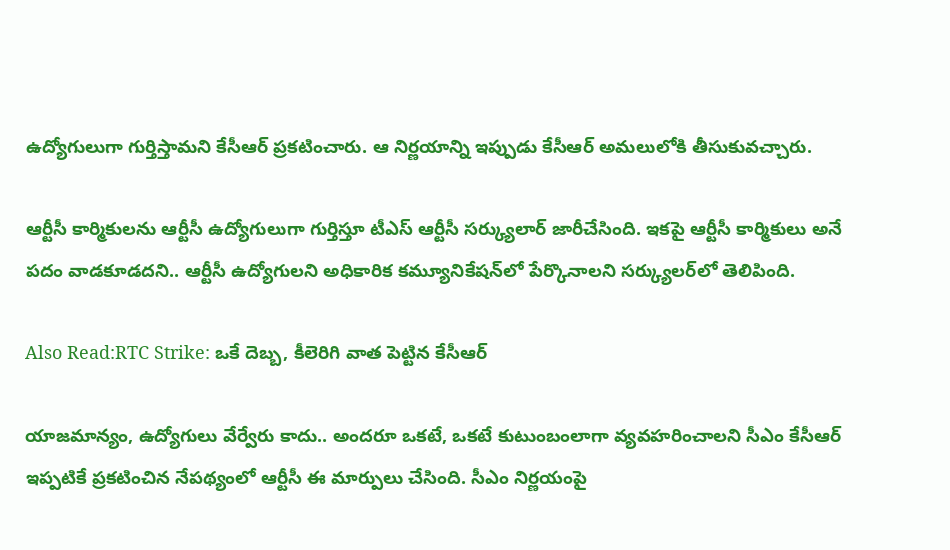ఉద్యోగులుగా గుర్తిస్తామని కేసీఆర్ ప్రకటించారు. ఆ నిర్ణయాన్ని ఇప్పుడు కేసీఆర్ అమలులోకి తీసుకువచ్చారు.

ఆర్టీసీ కార్మికులను ఆర్టీసీ ఉద్యోగులుగా గుర్తిస్తూ టీఎస్ ఆర్టీసీ సర్క్యులార్ జారీచేసింది. ఇకపై ఆర్టీసీ కార్మికులు అనే పదం వాడకూడదని.. ఆర్టీసీ ఉద్యోగులని అధికారిక కమ్యూనికేషన్‌లో పేర్కొనాలని సర్క్యులర్‌లో తెలిపింది.

Also Read:RTC Strike: ఒకే దెబ్బ, కీలెరిగి వాత పెట్టిన కేసీఆర్

యాజమాన్యం, ఉద్యోగులు వేర్వేరు కాదు.. అందరూ ఒకటే, ఒకటే కుటుంబంలాగా వ్యవహరించాలని సీఎం కేసీఆర్ ఇప్పటికే ప్రకటించిన నేపథ్యంలో ఆర్టీసీ ఈ మార్పులు చేసింది. సీఎం నిర్ణయంపై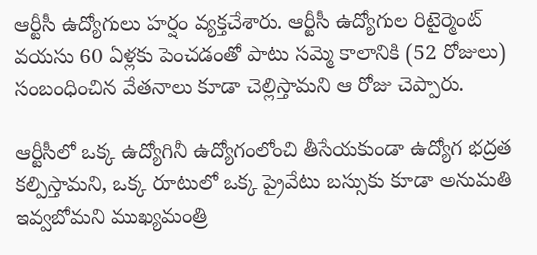ఆర్టీసీ ఉద్యోగులు హర్షం వ్యక్తచేశారు. ఆర్టీసీ ఉద్యోగుల రిటైర్మెంట్ వయసు 60 ఏళ్లకు పెంచడంతో పాటు సమ్మె కాలానికి (52 రోజులు) సంబంధించిన వేతనాలు కూడా చెల్లిస్తామని ఆ రోజు చెప్పారు.

ఆర్టీసీలో ఒక్క ఉద్యోగినీ ఉద్యోగంలోంచి తీసేయకుండా ఉద్యోగ భద్రత కల్పిస్తామని, ఒక్క రూటులో ఒక్క ప్రైవేటు బస్సుకు కూడా అనుమతి ఇవ్వబోమని ముఖ్యమంత్రి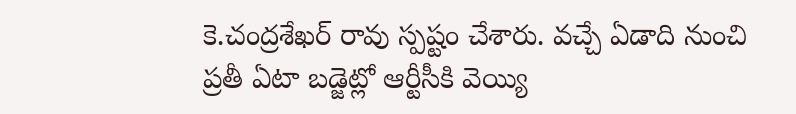కె.చంద్రశేఖర్ రావు స్పష్టం చేశారు. వచ్చే ఏడాది నుంచి ప్రతీ ఏటా బడ్జెట్లో ఆర్టీసీకి వెయ్యి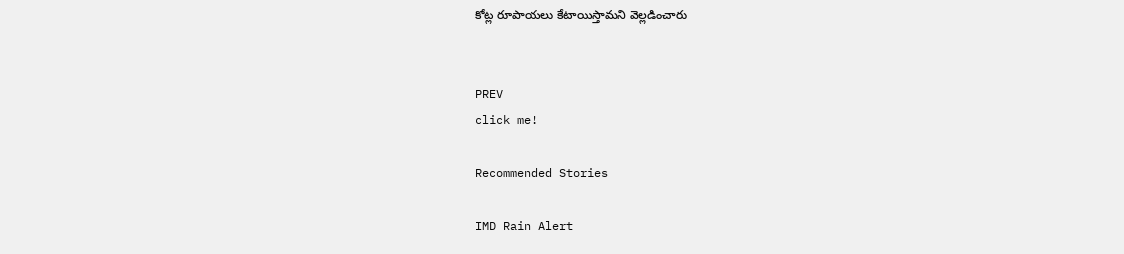కోట్ల రూపాయలు కేటాయిస్తామని వెల్లడించారు


PREV
click me!

Recommended Stories

IMD Rain Alert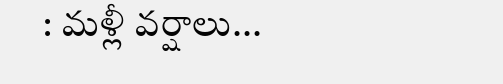: మళ్లీ వర్షాలు...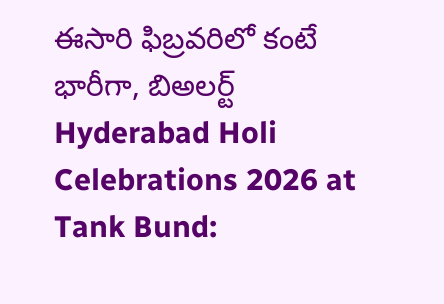ఈసారి ఫిబ్రవరిలో కంటే భారీగా, బిఅలర్ట్
Hyderabad Holi Celebrations 2026 at Tank Bund: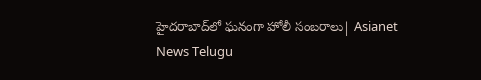హైదరాబాద్‌లో ఘనంగా హోలీ సంబరాలు| Asianet News Telugu